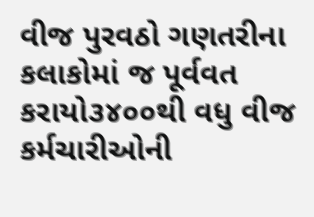વીજ પુરવઠો ગણતરીના કલાકોમાં જ પૂર્વવત કરાયો૩૪૦૦થી વધુ વીજ કર્મચારીઓની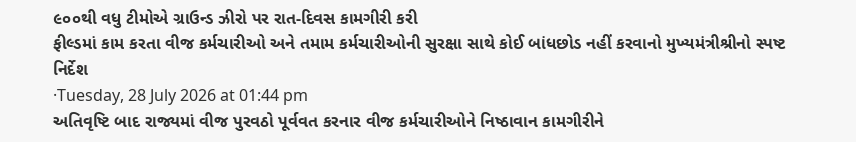૯૦૦થી વધુ ટીમોએ ગ્રાઉન્ડ ઝીરો પર રાત-દિવસ કામગીરી કરી
ફીલ્ડમાં કામ કરતા વીજ કર્મચારીઓ અને તમામ કર્મચારીઓની સુરક્ષા સાથે કોઈ બાંધછોડ નહીં કરવાનો મુખ્યમંત્રીશ્રીનો સ્પષ્ટ નિર્દેશ
·Tuesday, 28 July 2026 at 01:44 pm
અતિવૃષ્ટિ બાદ રાજ્યમાં વીજ પુરવઠો પૂર્વવત કરનાર વીજ કર્મચારીઓને નિષ્ઠાવાન કામગીરીને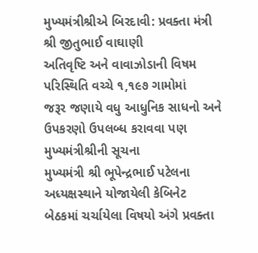મુખ્યમંત્રીશ્રીએ બિરદાવી: પ્રવક્તા મંત્રી શ્રી જીતુભાઈ વાઘાણી
અતિવૃષ્ટિ અને વાવાઝોડાની વિષમ પરિસ્થિતિ વચ્ચે ૧,૧૯૭ ગામોમાં
જરૂર જણાયે વધુ આધુનિક સાધનો અને ઉપકરણો ઉપલબ્ધ કરાવવા પણ મુખ્યમંત્રીશ્રીની સૂચના
મુખ્યમંત્રી શ્રી ભૂપેન્દ્રભાઈ પટેલના અધ્યક્ષસ્થાને યોજાયેલી કેબિનેટ બેઠકમાં ચર્ચાયેલા વિષયો અંગે પ્રવક્તા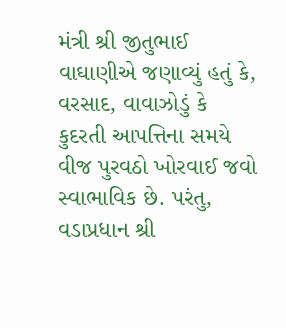મંત્રી શ્રી જીતુભાઈ વાઘાણીએ જણાવ્યું હતું કે, વરસાદ, વાવાઝોડું કે કુદરતી આપત્તિના સમયે વીજ પુરવઠો ખોરવાઈ જવો સ્વાભાવિક છે. પરંતુ, વડાપ્રધાન શ્રી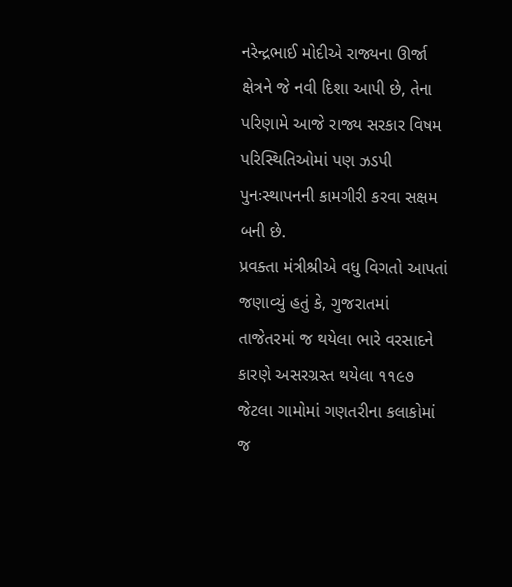નરેન્દ્રભાઈ મોદીએ રાજ્યના ઊર્જા ક્ષેત્રને જે નવી દિશા આપી છે, તેના પરિણામે આજે રાજ્ય સરકાર વિષમ પરિસ્થિતિઓમાં પણ ઝડપી પુનઃસ્થાપનની કામગીરી કરવા સક્ષમ બની છે.
પ્રવક્તા મંત્રીશ્રીએ વધુ વિગતો આપતાં જણાવ્યું હતું કે, ગુજરાતમાં તાજેતરમાં જ થયેલા ભારે વરસાદને કારણે અસરગ્રસ્ત થયેલા ૧૧૯૭ જેટલા ગામોમાં ગણતરીના કલાકોમાં જ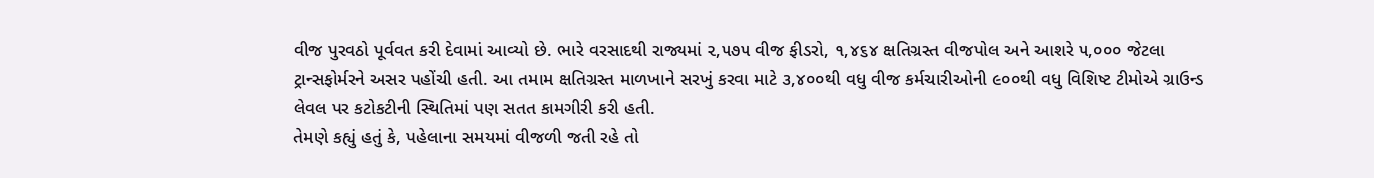વીજ પુરવઠો પૂર્વવત કરી દેવામાં આવ્યો છે. ભારે વરસાદથી રાજ્યમાં ૨,૫૭૫ વીજ ફીડરો, ૧,૪૬૪ ક્ષતિગ્રસ્ત વીજપોલ અને આશરે ૫,૦૦૦ જેટલા ટ્રાન્સફોર્મરને અસર પહોંચી હતી. આ તમામ ક્ષતિગ્રસ્ત માળખાને સરખું કરવા માટે ૩,૪૦૦થી વધુ વીજ કર્મચારીઓની ૯૦૦થી વધુ વિશિષ્ટ ટીમોએ ગ્રાઉન્ડ લેવલ પર કટોકટીની સ્થિતિમાં પણ સતત કામગીરી કરી હતી.
તેમણે કહ્યું હતું કે, પહેલાના સમયમાં વીજળી જતી રહે તો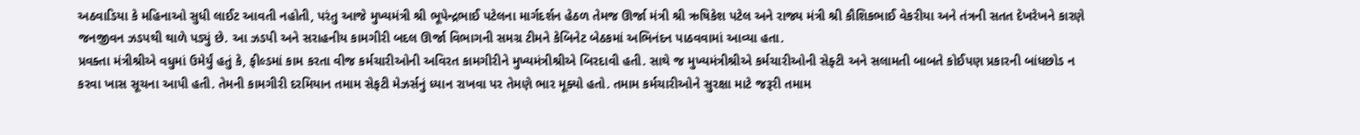અઠવાડિયા કે મહિનાઓ સુધી લાઈટ આવતી નહોતી, પરંતુ આજે મુખ્યમંત્રી શ્રી ભૂપેન્દ્રભાઈ પટેલના માર્ગદર્શન હેઠળ તેમજ ઊર્જા મંત્રી શ્રી ઋષિકેશ પટેલ અને રાજ્ય મંત્રી શ્રી કૌશિકભાઈ વેકરીયા અને તંત્રની સતત દેખરેખને કારણે જનજીવન ઝડપથી થાળે પડ્યું છે. આ ઝડપી અને સરાહનીય કામગીરી બદલ ઊર્જા વિભાગની સમગ્ર ટીમને કેબિનેટ બેઠકમાં અભિનંદન પાઠવવામાં આવ્યા હતા.
પ્રવક્તા મંત્રીશ્રીએ વધુમાં ઉમેર્યું હતું કે, ફીલ્ડમાં કામ કરતા વીજ કર્મચારીઓની અવિરત કામગીરીને મુખ્યમંત્રીશ્રીએ બિરદાવી હતી. સાથે જ મુખ્યમંત્રીશ્રીએ કર્મચારીઓની સેફ્ટી અને સલામતી બાબતે કોઈપણ પ્રકારની બાંધછોડ ન કરવા ખાસ સૂચના આપી હતી. તેમની કામગીરી દરમિયાન તમામ સેફટી મેઝર્સનું ધ્યાન રાખવા પર તેમણે ભાર મૂક્યો હતો. તમામ કર્મચારીઓને સુરક્ષા માટે જરૂરી તમામ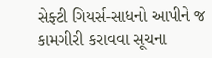સેફ્ટી ગિયર્સ-સાધનો આપીને જ કામગીરી કરાવવા સૂચના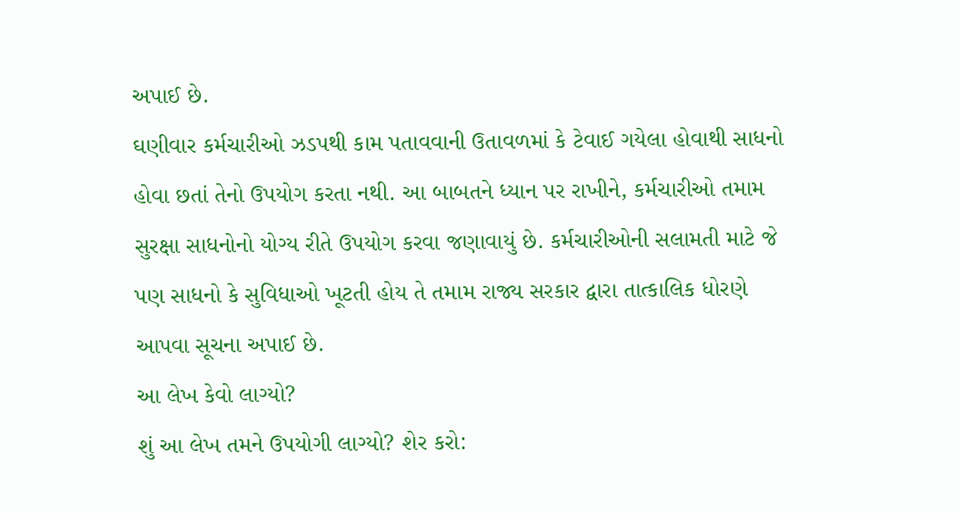અપાઈ છે.
ઘણીવાર કર્મચારીઓ ઝડપથી કામ પતાવવાની ઉતાવળમાં કે ટેવાઈ ગયેલા હોવાથી સાધનો હોવા છતાં તેનો ઉપયોગ કરતા નથી. આ બાબતને ધ્યાન પર રાખીને, કર્મચારીઓ તમામ સુરક્ષા સાધનોનો યોગ્ય રીતે ઉપયોગ કરવા જણાવાયું છે. કર્મચારીઓની સલામતી માટે જે પણ સાધનો કે સુવિધાઓ ખૂટતી હોય તે તમામ રાજ્ય સરકાર દ્વારા તાત્કાલિક ધોરણે આપવા સૂચના અપાઈ છે.
આ લેખ કેવો લાગ્યો?
શું આ લેખ તમને ઉપયોગી લાગ્યો? શેર કરો: